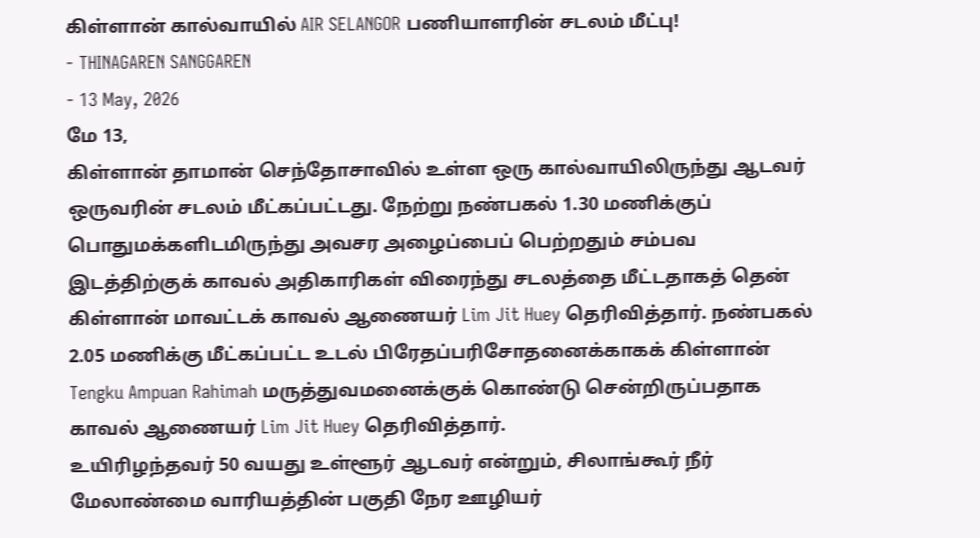கிள்ளான் கால்வாயில் AIR SELANGOR பணியாளரின் சடலம் மீட்பு!
- THINAGAREN SANGGAREN
- 13 May, 2026
மே 13,
கிள்ளான் தாமான் செந்தோசாவில் உள்ள ஒரு கால்வாயிலிருந்து ஆடவர் ஒருவரின் சடலம் மீட்கப்பட்டது. நேற்று நண்பகல் 1.30 மணிக்குப் பொதுமக்களிடமிருந்து அவசர அழைப்பைப் பெற்றதும் சம்பவ இடத்திற்குக் காவல் அதிகாரிகள் விரைந்து சடலத்தை மீட்டதாகத் தென் கிள்ளான் மாவட்டக் காவல் ஆணையர் Lim Jit Huey தெரிவித்தார். நண்பகல் 2.05 மணிக்கு மீட்கப்பட்ட உடல் பிரேதப்பரிசோதனைக்காகக் கிள்ளான் Tengku Ampuan Rahimah மருத்துவமனைக்குக் கொண்டு சென்றிருப்பதாக காவல் ஆணையர் Lim Jit Huey தெரிவித்தார்.
உயிரிழந்தவர் 50 வயது உள்ளூர் ஆடவர் என்றும், சிலாங்கூர் நீர் மேலாண்மை வாரியத்தின் பகுதி நேர ஊழியர்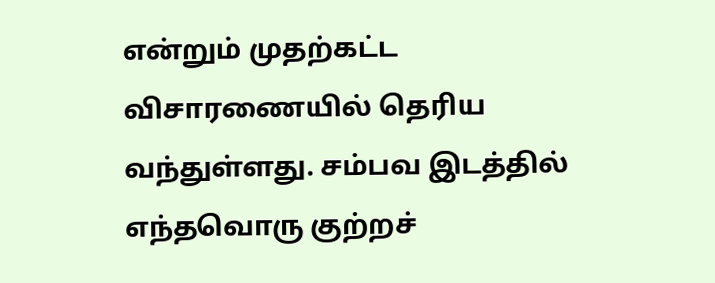என்றும் முதற்கட்ட விசாரணையில் தெரிய வந்துள்ளது. சம்பவ இடத்தில் எந்தவொரு குற்றச்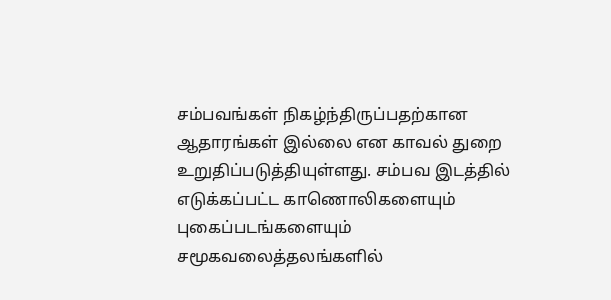சம்பவங்கள் நிகழ்ந்திருப்பதற்கான ஆதாரங்கள் இல்லை என காவல் துறை உறுதிப்படுத்தியுள்ளது. சம்பவ இடத்தில் எடுக்கப்பட்ட காணொலிகளையும் புகைப்படங்களையும் சமூகவலைத்தலங்களில்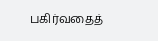பகிர்வதைத்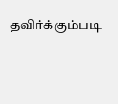தவிர்க்கும்படி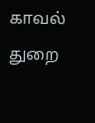காவல் துறை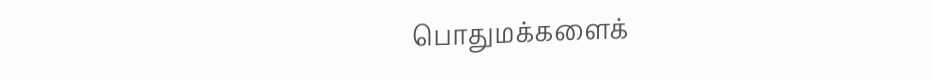பொதுமக்களைக்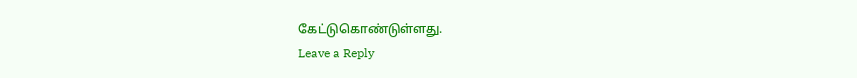கேட்டுகொண்டுள்ளது.
Leave a Reply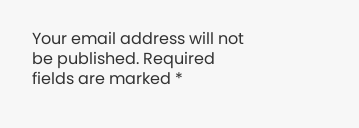Your email address will not be published. Required fields are marked *